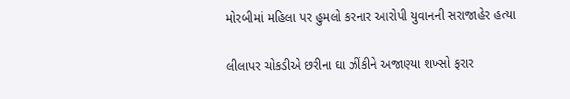મોરબીમાં મહિલા પર હુમલો કરનાર આરોપી યુવાનની સરાજાહેર હત્યા

લીલાપર ચોકડીએ છરીના ઘા ઝીંકીને અજાણ્યા શખ્સો ફરાર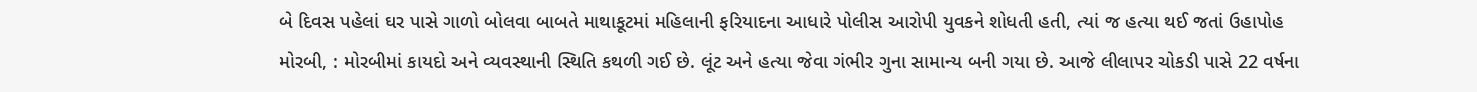બે દિવસ પહેલાં ઘર પાસે ગાળો બોલવા બાબતે માથાકૂટમાં મહિલાની ફરિયાદના આધારે પોલીસ આરોપી યુવકને શોધતી હતી, ત્યાં જ હત્યા થઈ જતાં ઉહાપોહ
મોરબી, : મોરબીમાં કાયદો અને વ્યવસ્થાની સ્થિતિ કથળી ગઈ છે. લૂંટ અને હત્યા જેવા ગંભીર ગુના સામાન્ય બની ગયા છે. આજે લીલાપર ચોકડી પાસે 22 વર્ષના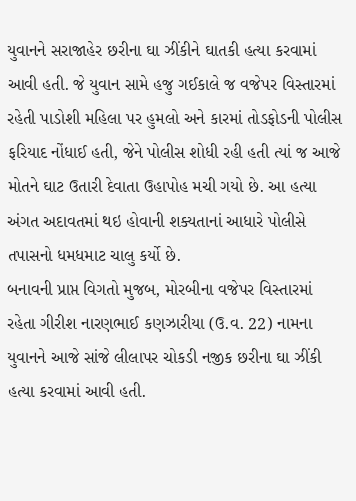યુવાનને સરાજાહેર છરીના ઘા ઝીંકીને ઘાતકી હત્યા કરવામાં આવી હતી. જે યુવાન સામે હજુ ગઈકાલે જ વજેપર વિસ્તારમાં રહેતી પાડોશી મહિલા પર હુમલો અને કારમાં તોડફોડની પોલીસ ફરિયાદ નોંધાઈ હતી, જેને પોલીસ શોધી રહી હતી ત્યાં જ આજે મોતને ઘાટ ઉતારી દેવાતા ઉહાપોહ મચી ગયો છે. આ હત્યા અંગત અદાવતમાં થઇ હોવાની શક્યતાનાં આધારે પોલીસે તપાસનો ધમધમાટ ચાલુ કર્યો છે.
બનાવની પ્રાપ્ત વિગતો મુજબ, મોરબીના વજેપર વિસ્તારમાં રહેતા ગીરીશ નારણભાઈ કણઝારીયા (ઉ.વ. 22) નામના યુવાનને આજે સાંજે લીલાપર ચોકડી નજીક છરીના ઘા ઝીંકી હત્યા કરવામાં આવી હતી.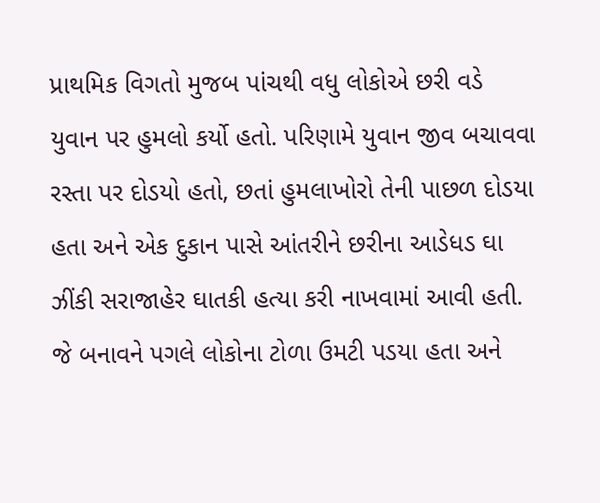પ્રાથમિક વિગતો મુજબ પાંચથી વધુ લોકોએ છરી વડે યુવાન પર હુમલો કર્યો હતો. પરિણામે યુવાન જીવ બચાવવા રસ્તા પર દોડયો હતો, છતાં હુમલાખોરો તેની પાછળ દોડયા હતા અને એક દુકાન પાસે આંતરીને છરીના આડેધડ ઘા ઝીંકી સરાજાહેર ઘાતકી હત્યા કરી નાખવામાં આવી હતી. જે બનાવને પગલે લોકોના ટોળા ઉમટી પડયા હતા અને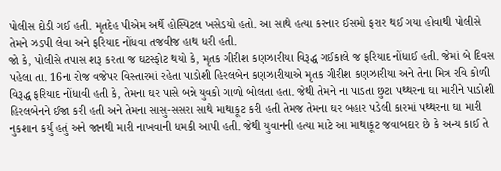પોલીસ દોડી ગઈ હતી. મૃતદેહ પીએમ અર્થે હોસ્પિટલ ખસેડયો હતો. આ સાથે હત્યા કરનાર ઈસમો ફરાર થઈ ગયા હોવાથી પોલીસે તેમને ઝડપી લેવા અને ફરિયાદ નોંધવા તજવીજ હાથ ધરી હતી.
જો કે, પોલીસે તપાસ શરૂ કરતા જ ઘટસ્ફોટ થયો કે, મૃતક ગીરીશ કણઝારીયા વિરૂદ્ધ ગઈકાલે જ ફરિયાદ નોંધાઈ હતી. જેમાં બે દિવસ પહેલા તા. 16ના રોજ વજેપર વિસ્તારમાં રહેતા પાડોશી હિરલબેન કણઝારીયાએ મૃતક ગીરીશ કણઝારીયા અને તેના મિત્ર રવિ કોળી વિરૂદ્ધ ફરિયાદ નોંધાવી હતી કે, તેમના ઘર પાસે બન્ને યુવકો ગાળો બોલતા હતા. જેથી તેમને ના પાડતા છુટા પથ્થરના ઘા મારીને પાડોશી હિરલબેનને ઈજા કરી હતી અને તેમના સાસુ-સસરા સાથે માથાકૂટ કરી હતી તેમજ તેમના ઘર બહાર પડેલી કારમાં પથ્થરના ઘા મારી નુકશાન કર્યું હતું અને જાનથી મારી નાખવાની ધમકી આપી હતી. જેથી યુવાનની હત્યા માટે આ માથાકૂટ જવાબદાર છે કે અન્ય કાઈ તે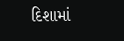દિશામાં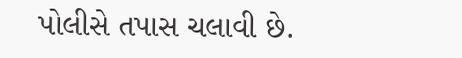પોલીસે તપાસ ચલાવી છે.